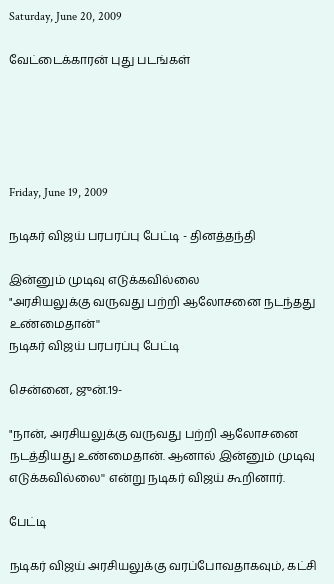Saturday, June 20, 2009

வேட்டைக்காரன் புது படங்கள்





Friday, June 19, 2009

நடிகர் விஜய் பரபரப்பு பேட்டி - தினத்தந்தி

இன்னும் முடிவு எடுக்கவில்லை
"அரசியலுக்கு வருவது பற்றி ஆலோசனை நடந்தது உண்மைதான்''
நடிகர் விஜய் பரபரப்பு பேட்டி

சென்னை, ஜுன்.19-

"நான், அரசியலுக்கு வருவது பற்றி ஆலோசனை நடத்தியது உண்மைதான். ஆனால் இன்னும் முடிவு எடுக்கவில்லை'' என்று நடிகர் விஜய் கூறினார்.

பேட்டி

நடிகர் விஜய் அரசியலுக்கு வரப்போவதாகவும், கட்சி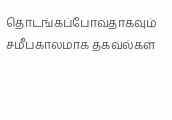தொடங்கப்போவதாகவும் சமீபகாலமாக தகவல்கள்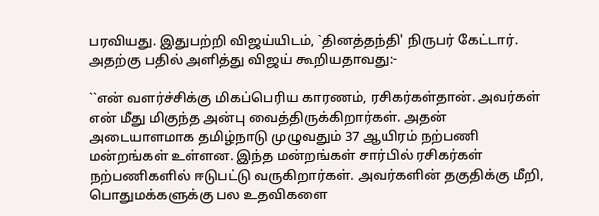பரவியது. இதுபற்றி விஜய்யிடம், `தினத்தந்தி' நிருபர் கேட்டார். அதற்கு பதில் அளித்து விஜய் கூறியதாவது:-

``என் வளர்ச்சிக்கு மிகப்பெரிய காரணம், ரசிகர்கள்தான். அவர்கள் என் மீது மிகுந்த அன்பு வைத்திருக்கிறார்கள். அதன் அடையாளமாக தமிழ்நாடு முழுவதும் 37 ஆயிரம் நற்பணி மன்றங்கள் உள்ளன. இந்த மன்றங்கள் சார்பில் ரசிகர்கள் நற்பணிகளில் ஈடுபட்டு வருகிறார்கள். அவர்களின் தகுதிக்கு மீறி, பொதுமக்களுக்கு பல உதவிகளை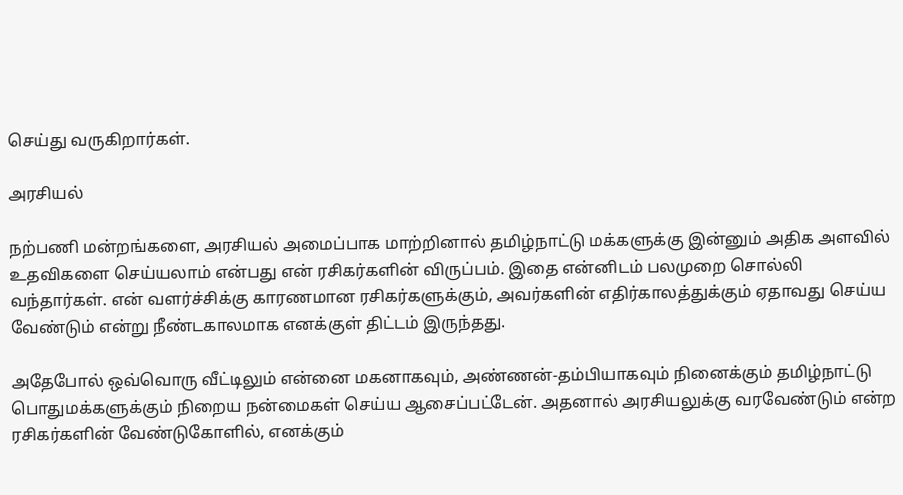செய்து வருகிறார்கள்.

அரசியல்

நற்பணி மன்றங்களை, அரசியல் அமைப்பாக மாற்றினால் தமிழ்நாட்டு மக்களுக்கு இன்னும் அதிக அளவில் உதவிகளை செய்யலாம் என்பது என் ரசிகர்களின் விருப்பம். இதை என்னிடம் பலமுறை சொல்லி வந்தார்கள். என் வளர்ச்சிக்கு காரணமான ரசிகர்களுக்கும், அவர்களின் எதிர்காலத்துக்கும் ஏதாவது செய்ய வேண்டும் என்று நீண்டகாலமாக எனக்குள் திட்டம் இருந்தது.

அதேபோல் ஒவ்வொரு வீட்டிலும் என்னை மகனாகவும், அண்ணன்-தம்பியாகவும் நினைக்கும் தமிழ்நாட்டு பொதுமக்களுக்கும் நிறைய நன்மைகள் செய்ய ஆசைப்பட்டேன். அதனால் அரசியலுக்கு வரவேண்டும் என்ற ரசிகர்களின் வேண்டுகோளில், எனக்கும்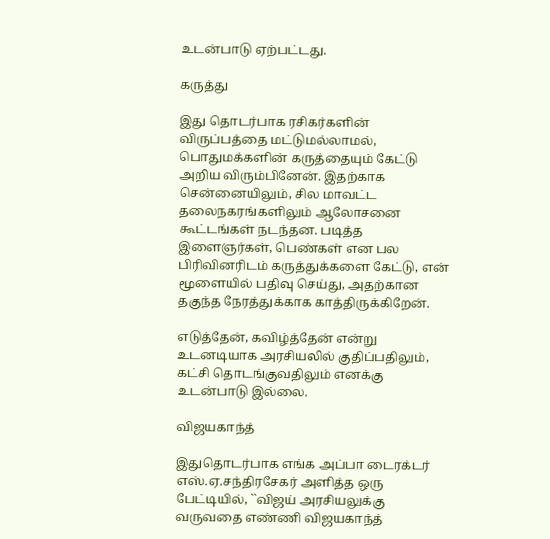உடன்பாடு ஏற்பட்டது.

கருத்து

இது தொடர்பாக ரசிகர்களின் விருப்பத்தை மட்டுமல்லாமல், பொதுமக்களின் கருத்தையும் கேட்டு அறிய விரும்பினேன். இதற்காக சென்னையிலும், சில மாவட்ட தலைநகரங்களிலும் ஆலோசனை கூட்டங்கள் நடந்தன. படித்த இளைஞர்கள், பெண்கள் என பல பிரிவினரிடம் கருத்துக்களை கேட்டு, என் மூளையில் பதிவு செய்து, அதற்கான தகுந்த நேரத்துக்காக காத்திருக்கிறேன்.

எடுத்தேன், கவிழ்த்தேன் என்று உடனடியாக அரசியலில் குதிப்பதிலும், கட்சி தொடங்குவதிலும் எனக்கு உடன்பாடு இல்லை.

விஜயகாந்த்

இதுதொடர்பாக எங்க அப்பா டைரக்டர் எஸ்.ஏ.சந்திரசேகர் அளித்த ஒரு பேட்டியில், ``விஜய் அரசியலுக்கு வருவதை எண்ணி விஜயகாந்த்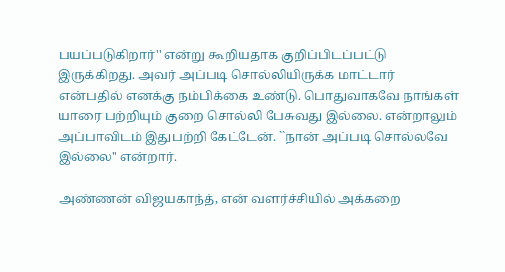பயப்படுகிறார்'' என்று கூறியதாக குறிப்பிடப்பட்டு இருக்கிறது. அவர் அப்படி சொல்லியிருக்க மாட்டார் என்பதில் எனக்கு நம்பிக்கை உண்டு. பொதுவாகவே நாங்கள் யாரை பற்றியும் குறை சொல்லி பேசுவது இல்லை. என்றாலும் அப்பாவிடம் இதுபற்றி கேட்டேன். ``நான் அப்படி சொல்லவே இல்லை'' என்றார்.

அண்ணன் விஜயகாந்த், என் வளர்ச்சியில் அக்கறை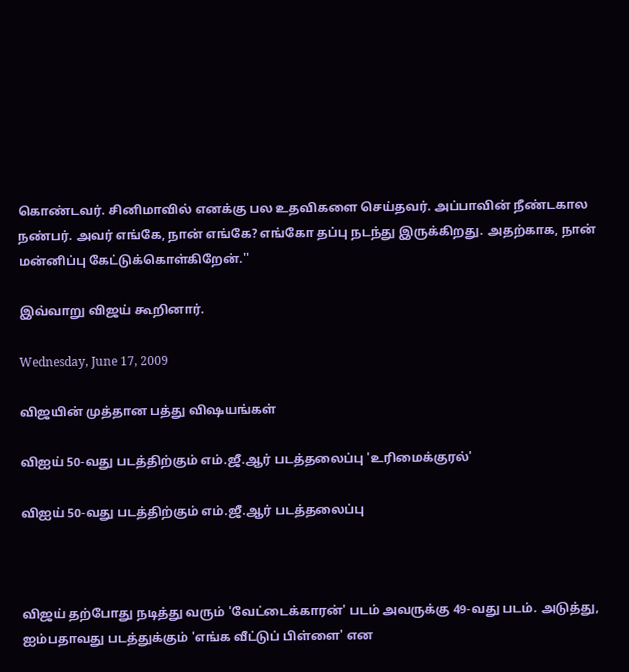கொண்டவர். சினிமாவில் எனக்கு பல உதவிகளை செய்தவர். அப்பாவின் நீண்டகால நண்பர். அவர் எங்கே, நான் எங்கே? எங்கோ தப்பு நடந்து இருக்கிறது. அதற்காக, நான் மன்னிப்பு கேட்டுக்கொள்கிறேன்.''

இவ்வாறு விஜய் கூறினார்.

Wednesday, June 17, 2009

விஜயின் முத்தான பத்து விஷயங்கள்

விஐய் 50-வது படத்திற்கும் எம்.ஜீ.ஆர் படத்தலைப்பு 'உரிமைக்குரல்'

விஐய் 50-வது படத்திற்கும் எம்.ஜீ.ஆர் படத்தலைப்பு



விஜய் தற்போது நடித்து வரும் 'வேட்டைக்காரன்' படம் அவருக்கு 49-வது படம். அடுத்து, ஐம்பதாவது படத்துக்கும் 'எங்க வீட்டுப் பிள்ளை' என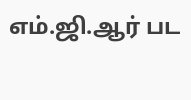எம்.ஜி.ஆர் பட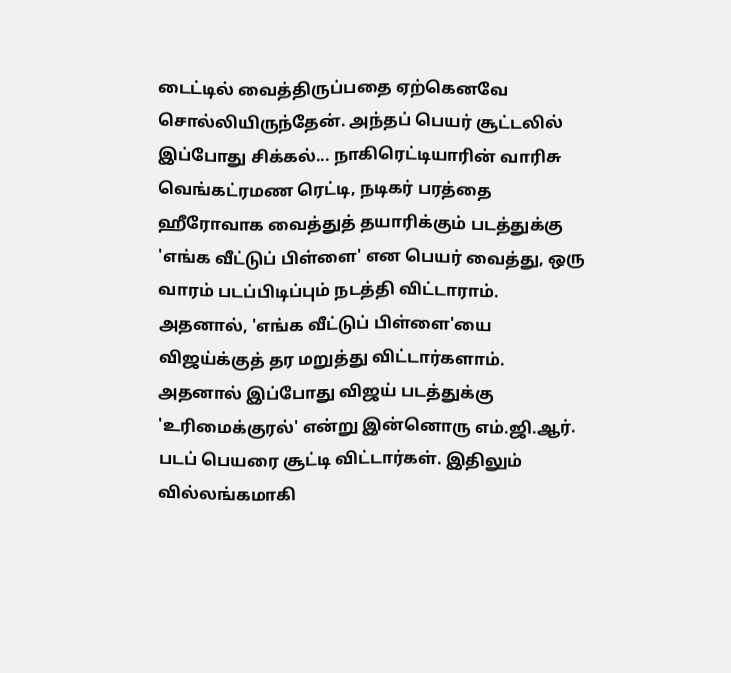டைட்டில் வைத்திருப்பதை ஏற்கெனவே சொல்லியிருந்தேன். அந்தப் பெயர் சூட்டலில் இப்போது சிக்கல்... நாகிரெட்டியாரின் வாரிசு வெங்கட்ரமண ரெட்டி, நடிகர் பரத்தை ஹீரோவாக வைத்துத் தயாரிக்கும் படத்துக்கு 'எங்க வீட்டுப் பிள்ளை' என பெயர் வைத்து, ஒரு வாரம் படப்பிடிப்பும் நடத்தி விட்டாராம். அதனால், 'எங்க வீட்டுப் பிள்ளை'யை விஜய்க்குத் தர மறுத்து விட்டார்களாம். அதனால் இப்போது விஜய் படத்துக்கு 'உரிமைக்குரல்' என்று இன்னொரு எம்.ஜி.ஆர். படப் பெயரை சூட்டி விட்டார்கள். இதிலும் வில்லங்கமாகி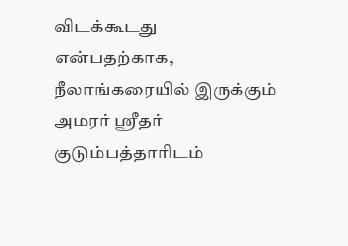விடக்கூடது என்பதற்காக, நீலாங்கரையில் இருக்கும் அமரர் ஸ்ரீதர் குடும்பத்தாரிடம்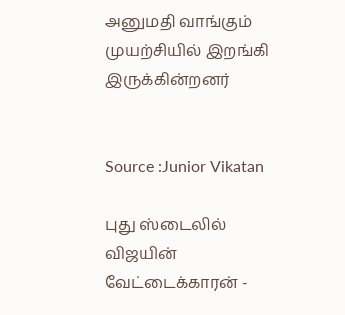அனுமதி வாங்கும் முயற்சியில் இறங்கி இருக்கின்றனர்


Source :Junior Vikatan

புது ஸ்டைலில் விஜயின் வேட்டைக்காரன் -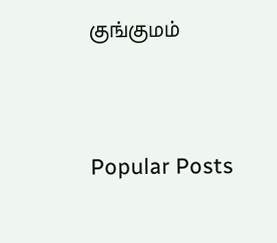குங்குமம்




Popular Posts